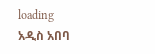loading
አዲስ አበባ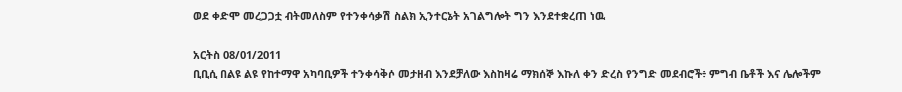ወደ ቀድሞ መረጋጋቷ ብትመለስም የተንቀሳቃሽ ስልክ ኢንተርኔት አገልግሎት ግን እንደተቋረጠ ነዉ

አርትስ 08/01/2011
ቢቢሲ በልዩ ልዩ የከተማዋ አካባቢዎች ተንቀሳቅሶ መታዘብ እንደቻለው እስከዛሬ ማክሰኞ እኩለ ቀን ድረስ የንግድ መደብሮች፥ ምግብ ቤቶች እና ሌሎችም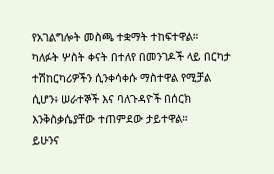የአገልግሎት መስጫ ተቋማት ተከፍተዋል።
ካለፉት ሦስት ቀናት በተለየ በመንገዶች ላይ በርካታ ተሽከርካሪዎችን ሲንቀሳቀሱ ማስተዋል የሚቻል ሲሆን፥ ሠራተኞች እና ባለጉዳዮች በሰርክ እንቅስቃሴያቸው ተጠምደው ታይተዋል።
ይሁንና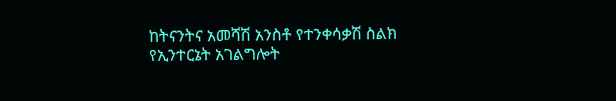ከትናንትና አመሻሽ አንስቶ የተንቀሳቃሽ ስልክ የኢንተርኔት አገልግሎት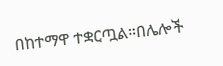በከተማዋ ተቋርጧል።በሌሎች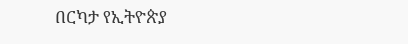በርካታ የኢትዮጵያ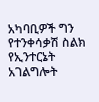አካባቢዎች ግን የተንቀሳቃሽ ስልክ የኢንተርኔት አገልግሎት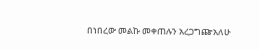በነበረው መልኩ መቀጠሉን አረጋግጬአለሁ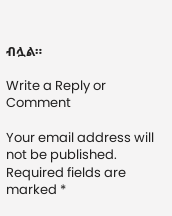ብሏል።

Write a Reply or Comment

Your email address will not be published. Required fields are marked *